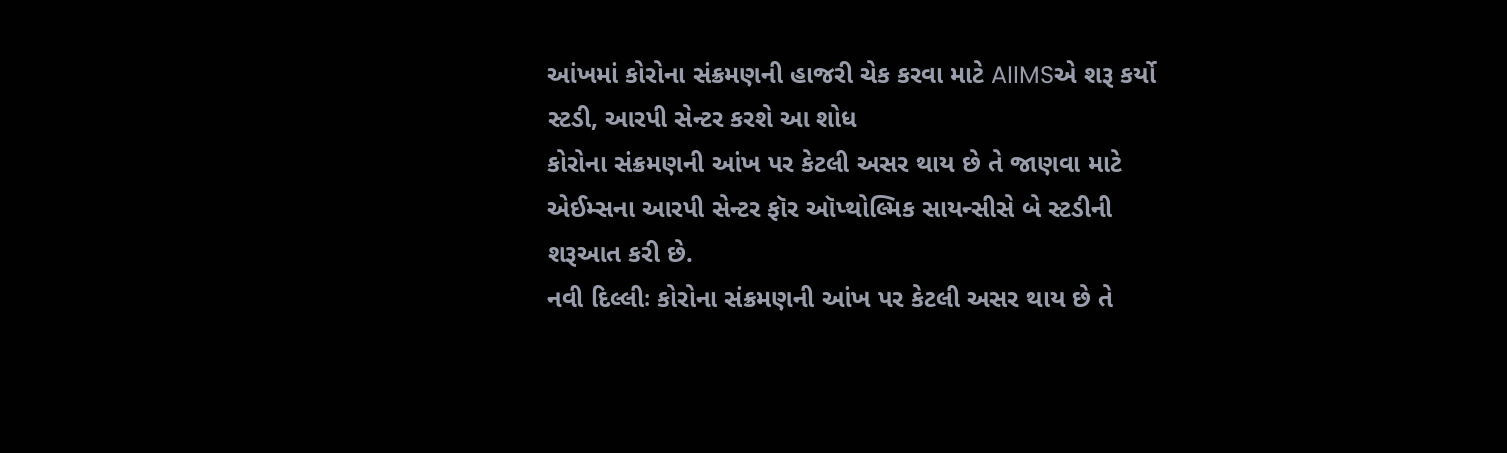આંખમાં કોરોના સંક્રમણની હાજરી ચેક કરવા માટે AIIMSએ શરૂ કર્યો સ્ટડી, આરપી સેન્ટર કરશે આ શોધ
કોરોના સંક્રમણની આંખ પર કેટલી અસર થાય છે તે જાણવા માટે એઈમ્સના આરપી સેન્ટર ફૉર ઑપ્થોલ્મિક સાયન્સીસે બે સ્ટડીની શરૂઆત કરી છે.
નવી દિલ્લીઃ કોરોના સંક્રમણની આંખ પર કેટલી અસર થાય છે તે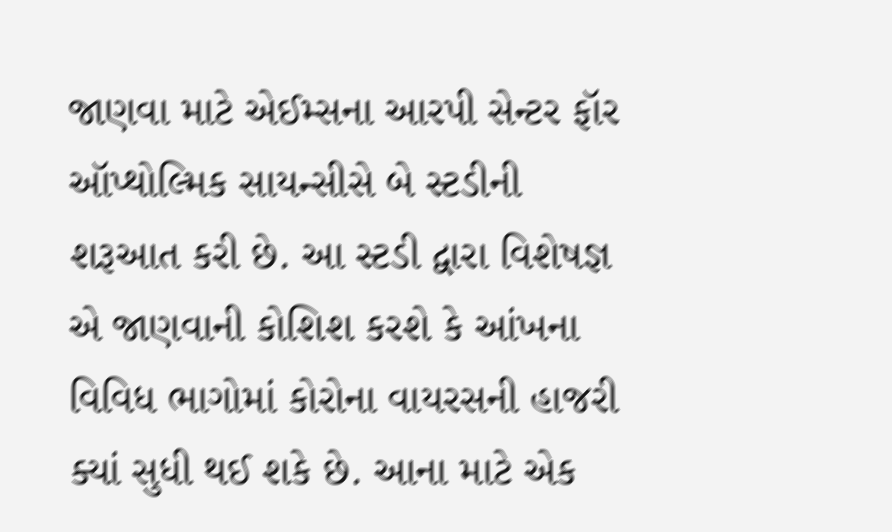જાણવા માટે એઈમ્સના આરપી સેન્ટર ફૉર ઑપ્થોલ્મિક સાયન્સીસે બે સ્ટડીની શરૂઆત કરી છે. આ સ્ટડી દ્વારા વિશેષજ્ઞ એ જાણવાની કોશિશ કરશે કે આંખના વિવિધ ભાગોમાં કોરોના વાયરસની હાજરી ક્યાં સુધી થઈ શકે છે. આના માટે એક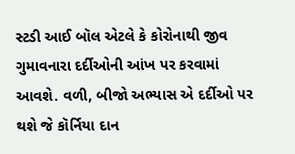સ્ટડી આઈ બૉલ એટલે કે કોરોનાથી જીવ ગુમાવનારા દર્દીઓની આંખ પર કરવામાં આવશે. વળી, બીજો અભ્યાસ એ દર્દીઓ પર થશે જે કૉર્નિયા દાન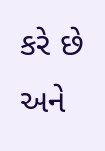કરે છે અને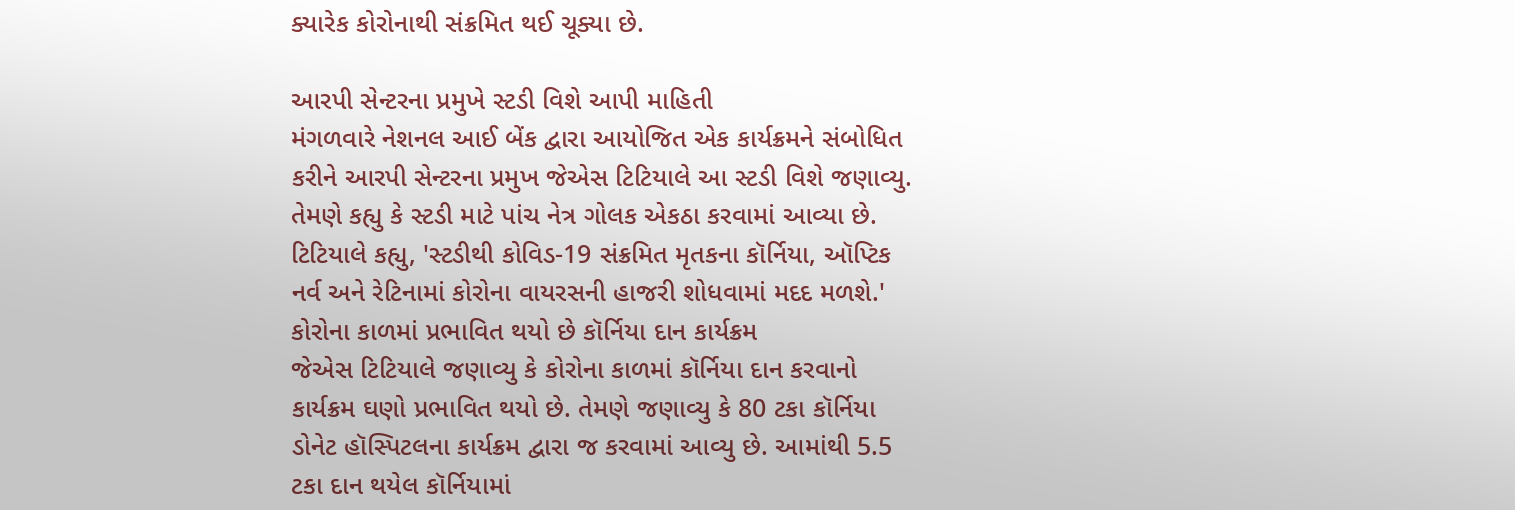ક્યારેક કોરોનાથી સંક્રમિત થઈ ચૂક્યા છે.

આરપી સેન્ટરના પ્રમુખે સ્ટડી વિશે આપી માહિતી
મંગળવારે નેશનલ આઈ બેંક દ્વારા આયોજિત એક કાર્યક્રમને સંબોધિત કરીને આરપી સેન્ટરના પ્રમુખ જેએસ ટિટિયાલે આ સ્ટડી વિશે જણાવ્યુ. તેમણે કહ્યુ કે સ્ટડી માટે પાંચ નેત્ર ગોલક એકઠા કરવામાં આવ્યા છે. ટિટિયાલે કહ્યુ, 'સ્ટડીથી કોવિડ-19 સંક્રમિત મૃતકના કૉર્નિયા, ઑપ્ટિક નર્વ અને રેટિનામાં કોરોના વાયરસની હાજરી શોધવામાં મદદ મળશે.'
કોરોના કાળમાં પ્રભાવિત થયો છે કૉર્નિયા દાન કાર્યક્રમ
જેએસ ટિટિયાલે જણાવ્યુ કે કોરોના કાળમાં કૉર્નિયા દાન કરવાનો કાર્યક્રમ ઘણો પ્રભાવિત થયો છે. તેમણે જણાવ્યુ કે 80 ટકા કૉર્નિયા ડોનેટ હૉસ્પિટલના કાર્યક્રમ દ્વારા જ કરવામાં આવ્યુ છે. આમાંથી 5.5 ટકા દાન થયેલ કૉર્નિયામાં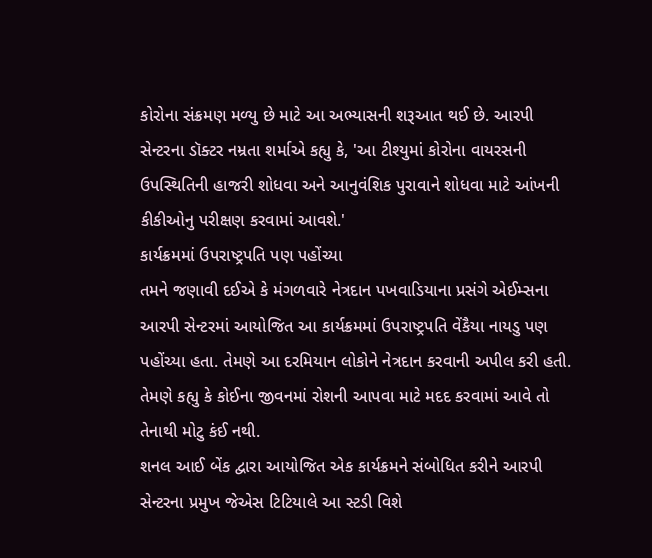કોરોના સંક્રમણ મળ્યુ છે માટે આ અભ્યાસની શરૂઆત થઈ છે. આરપી સેન્ટરના ડૉક્ટર નમ્રતા શર્માએ કહ્યુ કે, 'આ ટીશ્યુમાં કોરોના વાયરસની ઉપસ્થિતિની હાજરી શોધવા અને આનુવંશિક પુરાવાને શોધવા માટે આંખની કીકીઓનુ પરીક્ષણ કરવામાં આવશે.'
કાર્યક્રમમાં ઉપરાષ્ટ્રપતિ પણ પહોંચ્યા
તમને જણાવી દઈએ કે મંગળવારે નેત્રદાન પખવાડિયાના પ્રસંગે એઈમ્સના આરપી સેન્ટરમાં આયોજિત આ કાર્યક્રમમાં ઉપરાષ્ટ્રપતિ વેંકૈયા નાયડુ પણ પહોંચ્યા હતા. તેમણે આ દરમિયાન લોકોને નેત્રદાન કરવાની અપીલ કરી હતી. તેમણે કહ્યુ કે કોઈના જીવનમાં રોશની આપવા માટે મદદ કરવામાં આવે તો તેનાથી મોટુ કંઈ નથી.
શનલ આઈ બેંક દ્વારા આયોજિત એક કાર્યક્રમને સંબોધિત કરીને આરપી સેન્ટરના પ્રમુખ જેએસ ટિટિયાલે આ સ્ટડી વિશે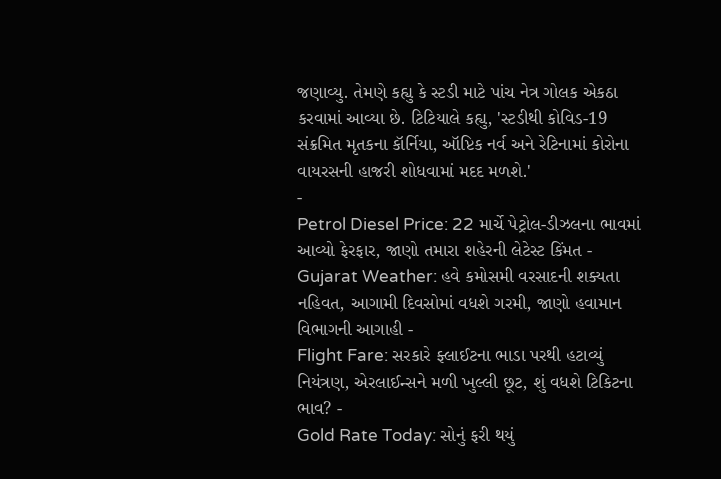જણાવ્યુ. તેમણે કહ્યુ કે સ્ટડી માટે પાંચ નેત્ર ગોલક એકઠા કરવામાં આવ્યા છે. ટિટિયાલે કહ્યુ, 'સ્ટડીથી કોવિડ-19 સંક્રમિત મૃતકના કૉર્નિયા, ઑપ્ટિક નર્વ અને રેટિનામાં કોરોના વાયરસની હાજરી શોધવામાં મદદ મળશે.'
-
Petrol Diesel Price: 22 માર્ચે પેટ્રોલ-ડીઝલના ભાવમાં આવ્યો ફેરફાર, જાણો તમારા શહેરની લેટેસ્ટ કિંમત -
Gujarat Weather: હવે કમોસમી વરસાદની શક્યતા નહિવત, આગામી દિવસોમાં વધશે ગરમી, જાણો હવામાન વિભાગની આગાહી -
Flight Fare: સરકારે ફ્લાઈટના ભાડા પરથી હટાવ્યું નિયંત્રણ, એરલાઈન્સને મળી ખુલ્લી છૂટ, શું વધશે ટિકિટના ભાવ? -
Gold Rate Today: સોનું ફરી થયું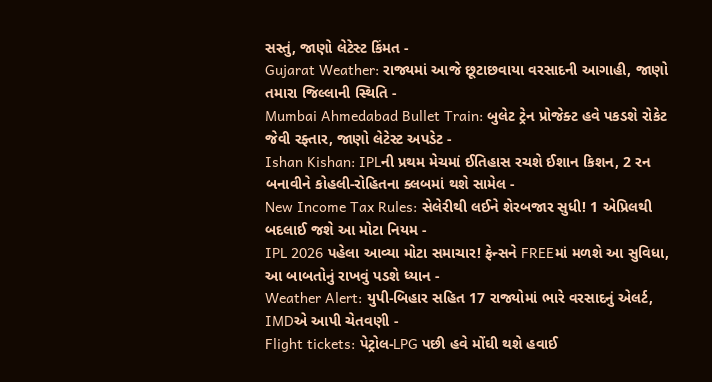સસ્તું, જાણો લેટેસ્ટ કિંમત -
Gujarat Weather: રાજ્યમાં આજે છૂટાછવાયા વરસાદની આગાહી, જાણો તમારા જિલ્લાની સ્થિતિ -
Mumbai Ahmedabad Bullet Train: બુલેટ ટ્રેન પ્રોજેક્ટ હવે પકડશે રોકેટ જેવી રફ્તાર, જાણો લેટેસ્ટ અપડેટ -
Ishan Kishan: IPLની પ્રથમ મેચમાં ઈતિહાસ રચશે ઈશાન કિશન, 2 રન બનાવીને કોહલી-રોહિતના ક્લબમાં થશે સામેલ -
New Income Tax Rules: સેલેરીથી લઈને શેરબજાર સુધી! 1 એપ્રિલથી બદલાઈ જશે આ મોટા નિયમ -
IPL 2026 પહેલા આવ્યા મોટા સમાચાર! ફેન્સને FREEમાં મળશે આ સુવિધા, આ બાબતોનું રાખવું પડશે ધ્યાન -
Weather Alert: યુપી-બિહાર સહિત 17 રાજ્યોમાં ભારે વરસાદનું એલર્ટ, IMDએ આપી ચેતવણી -
Flight tickets: પેટ્રોલ-LPG પછી હવે મોંઘી થશે હવાઈ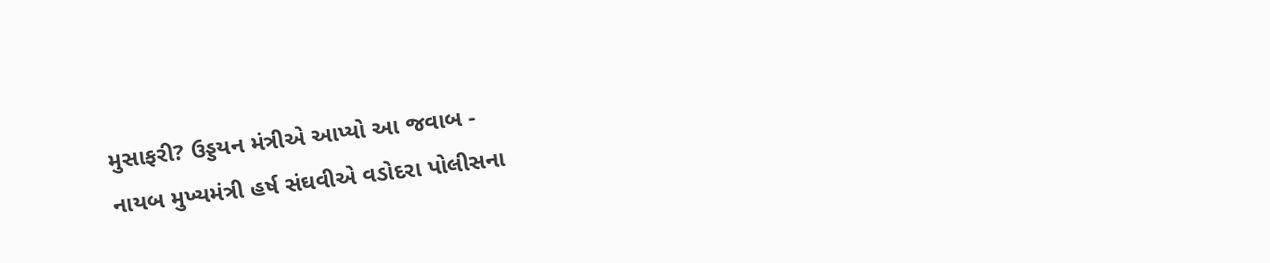મુસાફરી? ઉડ્ડયન મંત્રીએ આપ્યો આ જવાબ -
નાયબ મુખ્યમંત્રી હર્ષ સંઘવીએ વડોદરા પોલીસના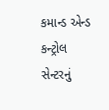કમાન્ડ એન્ડ કન્ટ્રોલ સેન્ટરનું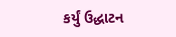કર્યું ઉદ્ધાટન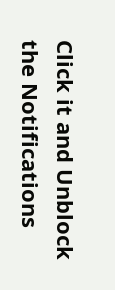Click it and Unblock the Notifications